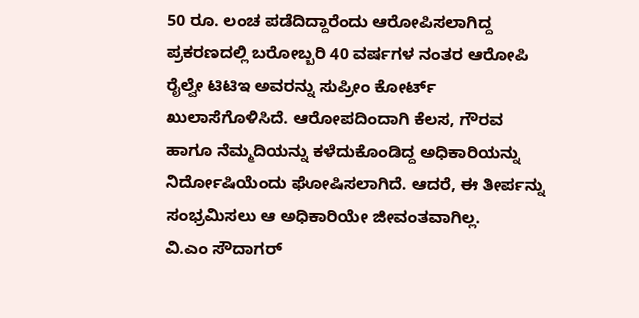50 ರೂ. ಲಂಚ ಪಡೆದಿದ್ದಾರೆಂದು ಆರೋಪಿಸಲಾಗಿದ್ದ ಪ್ರಕರಣದಲ್ಲಿ ಬರೋಬ್ಬರಿ 40 ವರ್ಷಗಳ ನಂತರ ಆರೋಪಿ ರೈಲ್ವೇ ಟಿಟಿಇ ಅವರನ್ನು ಸುಪ್ರೀಂ ಕೋರ್ಟ್ ಖುಲಾಸೆಗೊಳಿಸಿದೆ. ಆರೋಪದಿಂದಾಗಿ ಕೆಲಸ, ಗೌರವ ಹಾಗೂ ನೆಮ್ಮದಿಯನ್ನು ಕಳೆದುಕೊಂಡಿದ್ದ ಅಧಿಕಾರಿಯನ್ನು ನಿರ್ದೋಷಿಯೆಂದು ಘೋಷಿಸಲಾಗಿದೆ. ಆದರೆ, ಈ ತೀರ್ಪನ್ನು ಸಂಭ್ರಮಿಸಲು ಆ ಅಧಿಕಾರಿಯೇ ಜೀವಂತವಾಗಿಲ್ಲ.
ವಿ.ಎಂ ಸೌದಾಗರ್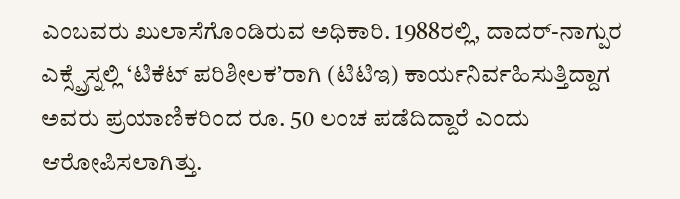ಎಂಬವರು ಖುಲಾಸೆಗೊಂಡಿರುವ ಅಧಿಕಾರಿ. 1988ರಲ್ಲಿ, ದಾದರ್-ನಾಗ್ಪುರ ಎಕ್ಸ್ಪ್ರೆಸ್ನಲ್ಲಿ ‘ಟಿಕೆಟ್ ಪರಿಶೀಲಕ’ರಾಗಿ (ಟಿಟಿಇ) ಕಾರ್ಯನಿರ್ವಹಿಸುತ್ತಿದ್ದಾಗ ಅವರು ಪ್ರಯಾಣಿಕರಿಂದ ರೂ. 50 ಲಂಚ ಪಡೆದಿದ್ದಾರೆ ಎಂದು ಆರೋಪಿಸಲಾಗಿತ್ತು.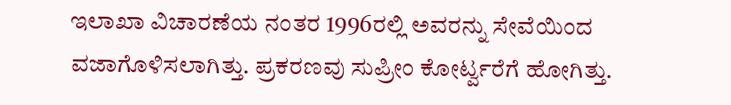ಇಲಾಖಾ ವಿಚಾರಣೆಯ ನಂತರ 1996ರಲ್ಲಿ ಅವರನ್ನು ಸೇವೆಯಿಂದ ವಜಾಗೊಳಿಸಲಾಗಿತ್ತು. ಪ್ರಕರಣವು ಸುಪ್ರೀಂ ಕೋರ್ಟ್ವರೆಗೆ ಹೋಗಿತ್ತು.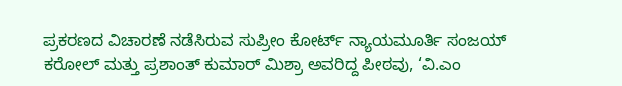ಪ್ರಕರಣದ ವಿಚಾರಣೆ ನಡೆಸಿರುವ ಸುಪ್ರೀಂ ಕೋರ್ಟ್ ನ್ಯಾಯಮೂರ್ತಿ ಸಂಜಯ್ ಕರೋಲ್ ಮತ್ತು ಪ್ರಶಾಂತ್ ಕುಮಾರ್ ಮಿಶ್ರಾ ಅವರಿದ್ದ ಪೀಠವು, ‘ವಿ.ಎಂ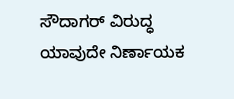ಸೌದಾಗರ್ ವಿರುದ್ಧ ಯಾವುದೇ ನಿರ್ಣಾಯಕ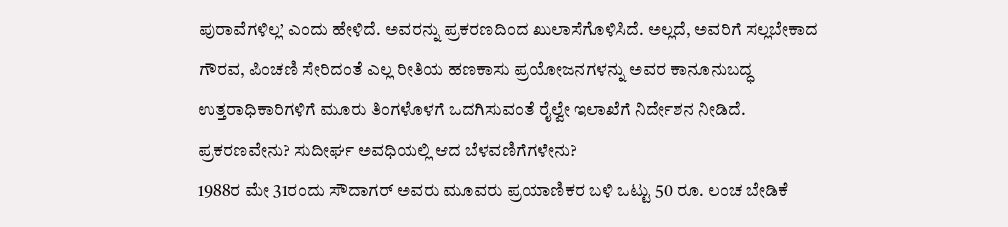ಪುರಾವೆಗಳಿಲ್ಲ’ ಎಂದು ಹೇಳಿದೆ. ಅವರನ್ನು ಪ್ರಕರಣದಿಂದ ಖುಲಾಸೆಗೊಳಿಸಿದೆ. ಅಲ್ಲದೆ, ಅವರಿಗೆ ಸಲ್ಲಬೇಕಾದ ಗೌರವ, ಪಿಂಚಣಿ ಸೇರಿದಂತೆ ಎಲ್ಲ ರೀತಿಯ ಹಣಕಾಸು ಪ್ರಯೋಜನಗಳನ್ನು ಅವರ ಕಾನೂನುಬದ್ಧ ಉತ್ತರಾಧಿಕಾರಿಗಳಿಗೆ ಮೂರು ತಿಂಗಳೊಳಗೆ ಒದಗಿಸುವಂತೆ ರೈಲ್ವೇ ಇಲಾಖೆಗೆ ನಿರ್ದೇಶನ ನೀಡಿದೆ.
ಪ್ರಕರಣವೇನು? ಸುದೀರ್ಘ ಅವಧಿಯಲ್ಲಿ ಆದ ಬೆಳವಣಿಗೆಗಳೇನು?
1988ರ ಮೇ 31ರಂದು ಸೌದಾಗರ್ ಅವರು ಮೂವರು ಪ್ರಯಾಣಿಕರ ಬಳಿ ಒಟ್ಟು 50 ರೂ. ಲಂಚ ಬೇಡಿಕೆ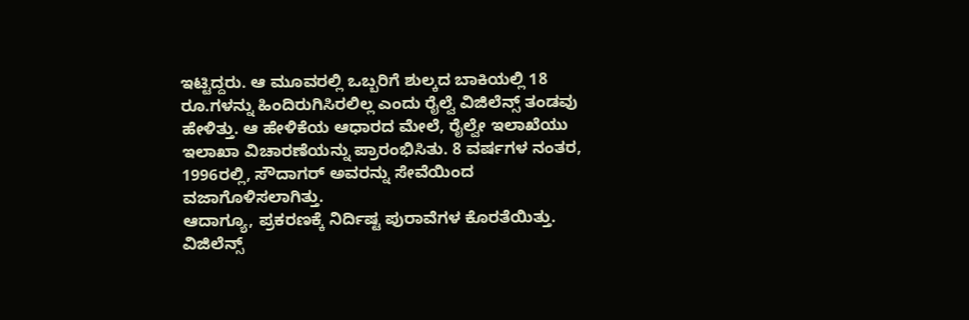ಇಟ್ಟಿದ್ದರು. ಆ ಮೂವರಲ್ಲಿ ಒಬ್ಬರಿಗೆ ಶುಲ್ಕದ ಬಾಕಿಯಲ್ಲಿ 18 ರೂ.ಗಳನ್ನು ಹಿಂದಿರುಗಿಸಿರಲಿಲ್ಲ ಎಂದು ರೈಲ್ವೆ ವಿಜಿಲೆನ್ಸ್ ತಂಡವು ಹೇಳಿತ್ತು. ಆ ಹೇಳಿಕೆಯ ಆಧಾರದ ಮೇಲೆ, ರೈಲ್ವೇ ಇಲಾಖೆಯು ಇಲಾಖಾ ವಿಚಾರಣೆಯನ್ನು ಪ್ರಾರಂಭಿಸಿತು. 8 ವರ್ಷಗಳ ನಂತರ, 1996ರಲ್ಲಿ, ಸೌದಾಗರ್ ಅವರನ್ನು ಸೇವೆಯಿಂದ ವಜಾಗೊಳಿಸಲಾಗಿತ್ತು.
ಆದಾಗ್ಯೂ, ಪ್ರಕರಣಕ್ಕೆ ನಿರ್ದಿಷ್ಟ ಪುರಾವೆಗಳ ಕೊರತೆಯಿತ್ತು. ವಿಜಿಲೆನ್ಸ್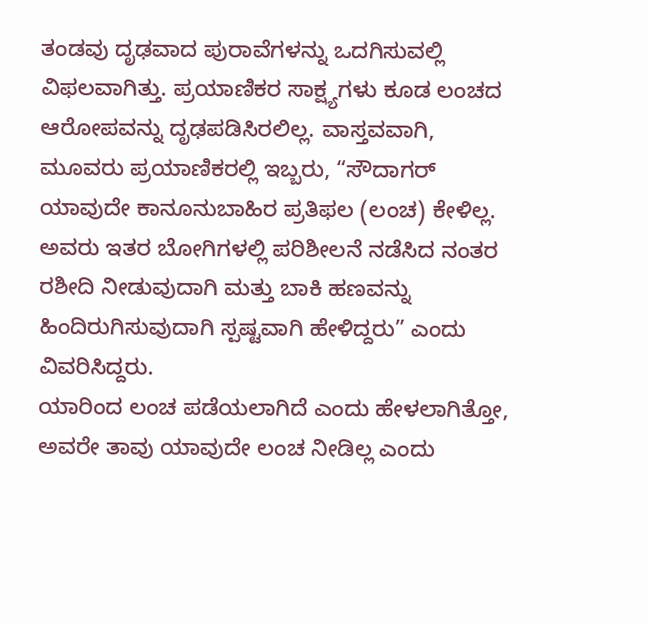ತಂಡವು ದೃಢವಾದ ಪುರಾವೆಗಳನ್ನು ಒದಗಿಸುವಲ್ಲಿ ವಿಫಲವಾಗಿತ್ತು. ಪ್ರಯಾಣಿಕರ ಸಾಕ್ಷ್ಯಗಳು ಕೂಡ ಲಂಚದ ಆರೋಪವನ್ನು ದೃಢಪಡಿಸಿರಲಿಲ್ಲ. ವಾಸ್ತವವಾಗಿ, ಮೂವರು ಪ್ರಯಾಣಿಕರಲ್ಲಿ ಇಬ್ಬರು, “ಸೌದಾಗರ್ ಯಾವುದೇ ಕಾನೂನುಬಾಹಿರ ಪ್ರತಿಫಲ (ಲಂಚ) ಕೇಳಿಲ್ಲ. ಅವರು ಇತರ ಬೋಗಿಗಳಲ್ಲಿ ಪರಿಶೀಲನೆ ನಡೆಸಿದ ನಂತರ ರಶೀದಿ ನೀಡುವುದಾಗಿ ಮತ್ತು ಬಾಕಿ ಹಣವನ್ನು ಹಿಂದಿರುಗಿಸುವುದಾಗಿ ಸ್ಪಷ್ಟವಾಗಿ ಹೇಳಿದ್ದರು” ಎಂದು ವಿವರಿಸಿದ್ದರು.
ಯಾರಿಂದ ಲಂಚ ಪಡೆಯಲಾಗಿದೆ ಎಂದು ಹೇಳಲಾಗಿತ್ತೋ, ಅವರೇ ತಾವು ಯಾವುದೇ ಲಂಚ ನೀಡಿಲ್ಲ ಎಂದು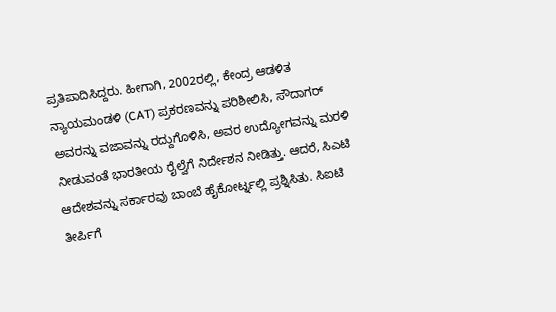ಪ್ರತಿಪಾದಿಸಿದ್ದರು. ಹೀಗಾಗಿ, 2002ರಲ್ಲಿ, ಕೇಂದ್ರ ಆಡಳಿತ ನ್ಯಾಯಮಂಡಳಿ (CAT) ಪ್ರಕರಣವನ್ನು ಪರಿಶೀಲಿಸಿ, ಸೌದಾಗರ್ ಅವರನ್ನು ವಜಾವನ್ನು ರದ್ದುಗೊಳಿಸಿ, ಅವರ ಉದ್ಯೋಗವನ್ನು ಮರಳಿ ನೀಡುವಂತೆ ಭಾರತೀಯ ರೈಲ್ವೆಗೆ ನಿರ್ದೇಶನ ನೀಡಿತ್ತು. ಆದರೆ, ಸಿಎಟಿ ಆದೇಶವನ್ನು ಸರ್ಕಾರವು ಬಾಂಬೆ ಹೈಕೋರ್ಟ್ನಲ್ಲಿ ಪ್ರಶ್ನಿಸಿತು. ಸಿಐಟಿ ತೀರ್ಪಿಗೆ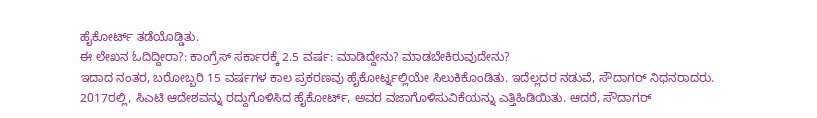ಹೈಕೋರ್ಟ್ ತಡೆಯೊಡ್ಡಿತು.
ಈ ಲೇಖನ ಓದಿದ್ದೀರಾ?: ಕಾಂಗ್ರೆಸ್ ಸರ್ಕಾರಕ್ಕೆ 2.5 ವರ್ಷ: ಮಾಡಿದ್ದೇನು? ಮಾಡಬೇಕಿರುವುದೇನು?
ಇದಾದ ನಂತರ, ಬರೋಬ್ಬರಿ 15 ವರ್ಷಗಳ ಕಾಲ ಪ್ರಕರಣವು ಹೈಕೋರ್ಟ್ನಲ್ಲಿಯೇ ಸಿಲುಕಿಕೊಂಡಿತು. ಇದೆಲ್ಲದರ ನಡುವೆ, ಸೌದಾಗರ್ ನಿಧನರಾದರು. 2017ರಲ್ಲಿ, ಸಿಎಟಿ ಆದೇಶವನ್ನು ರದ್ದುಗೊಳಿಸಿದ ಹೈಕೋರ್ಟ್, ಅವರ ವಜಾಗೊಳಿಸುವಿಕೆಯನ್ನು ಎತ್ತಿಹಿಡಿಯಿತು. ಆದರೆ, ಸೌದಾಗರ್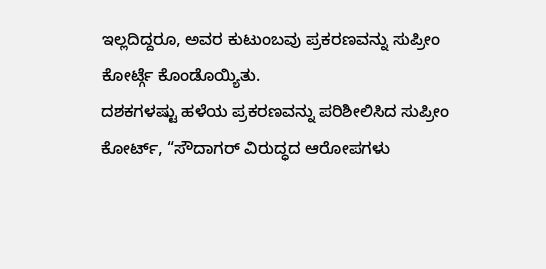ಇಲ್ಲದಿದ್ದರೂ, ಅವರ ಕುಟುಂಬವು ಪ್ರಕರಣವನ್ನು ಸುಪ್ರೀಂ ಕೋರ್ಟ್ಗೆ ಕೊಂಡೊಯ್ಯಿತು.
ದಶಕಗಳಷ್ಟು ಹಳೆಯ ಪ್ರಕರಣವನ್ನು ಪರಿಶೀಲಿಸಿದ ಸುಪ್ರೀಂ ಕೋರ್ಟ್, “ಸೌದಾಗರ್ ವಿರುದ್ಧದ ಆರೋಪಗಳು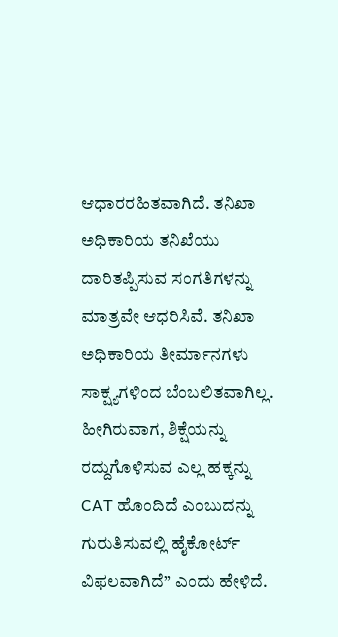ಆಧಾರರಹಿತವಾಗಿದೆ. ತನಿಖಾ ಅಧಿಕಾರಿಯ ತನಿಖೆಯು ದಾರಿತಪ್ಪಿಸುವ ಸಂಗತಿಗಳನ್ನು ಮಾತ್ರವೇ ಆಧರಿಸಿವೆ. ತನಿಖಾ ಅಧಿಕಾರಿಯ ತೀರ್ಮಾನಗಳು ಸಾಕ್ಷ್ಯಗಳಿಂದ ಬೆಂಬಲಿತವಾಗಿಲ್ಲ. ಹೀಗಿರುವಾಗ, ಶಿಕ್ಷೆಯನ್ನು ರದ್ದುಗೊಳಿಸುವ ಎಲ್ಲ ಹಕ್ಕನ್ನು CAT ಹೊಂದಿದೆ ಎಂಬುದನ್ನು ಗುರುತಿಸುವಲ್ಲಿ ಹೈಕೋರ್ಟ್ ವಿಫಲವಾಗಿದೆ” ಎಂದು ಹೇಳಿದೆ.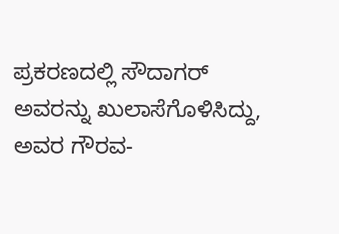ಪ್ರಕರಣದಲ್ಲಿ ಸೌದಾಗರ್ ಅವರನ್ನು ಖುಲಾಸೆಗೊಳಿಸಿದ್ದು, ಅವರ ಗೌರವ-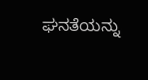ಘನತೆಯನ್ನು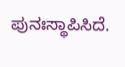ಪುನಃಸ್ಥಾಪಿಸಿದೆ.